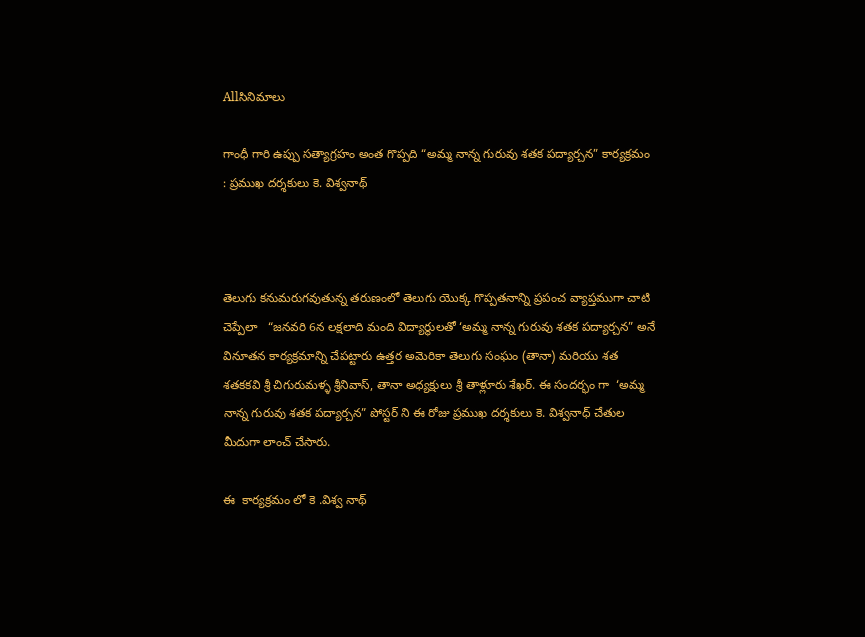Allసినిమాలు

గాంధీ గారి ఉప్పు సత్యాగ్రహం అంత గొప్పది “అమ్మ నాన్న గురువు శతక పద్యార్చన” కార్యక్రమం : ప్రముఖ దర్శకులు కె. విశ్వనాథ్



తెలుగు కనుమరుగవుతున్న తరుణంలో తెలుగు యొక్క గొప్పతనాన్ని ప్రపంచ వ్యాప్తముగా చాటి చెప్పేలా   “జనవరి 6న లక్షలాది మంది విద్యార్థులతో ‘అమ్మ నాన్న గురువు శతక పద్యార్చన” అనే వినూతన కార్యక్రమాన్ని చేపట్టారు ఉత్తర అమెరికా తెలుగు సంఘం (తానా) మరియు శత శతకకవి శ్రీ చిగురుమళ్ళ శ్రీనివాస్, తానా అధ్యక్షులు శ్రీ తాళ్లూరు శేఖర్. ఈ సందర్భం గా  ‘అమ్మ నాన్న గురువు శతక పద్యార్చన” పోస్టర్ ని ఈ రోజు ప్రముఖ దర్శకులు కె. విశ్వనాధ్ చేతుల మీదుగా లాంచ్ చేసారు.

ఈ  కార్యక్రమం లో కె .విశ్వ నాథ్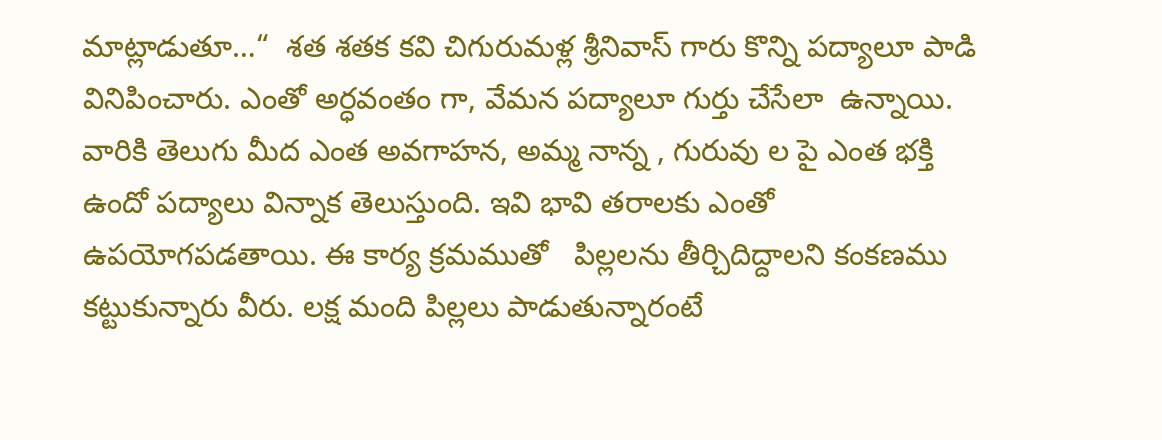మాట్లాడుతూ…“  శత శతక కవి చిగురుమళ్ల శ్రీనివాస్ గారు కొన్ని పద్యాలూ పాడి వినిపించారు. ఎంతో అర్ధవంతం గా, వేమన పద్యాలూ గుర్తు చేసేలా  ఉన్నాయి.  వారికి తెలుగు మీద ఎంత అవగాహన, అమ్మ నాన్న , గురువు ల పై ఎంత భక్తి ఉందో పద్యాలు విన్నాక తెలుస్తుంది. ఇవి భావి తరాలకు ఎంతో ఉపయోగపడతాయి. ఈ కార్య క్రమముతో   పిల్లలను తీర్చిదిద్దాలని కంకణము కట్టుకున్నారు వీరు. లక్ష మంది పిల్లలు పాడుతున్నారంటే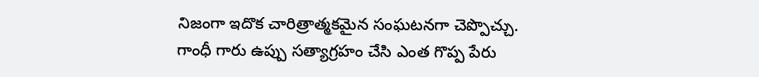నిజంగా ఇదొక చారిత్రాత్మకమైన సంఘటనగా చెప్పొచ్చు. గాంధీ గారు ఉప్పు సత్యాగ్రహం చేసి ఎంత గొప్ప పేరు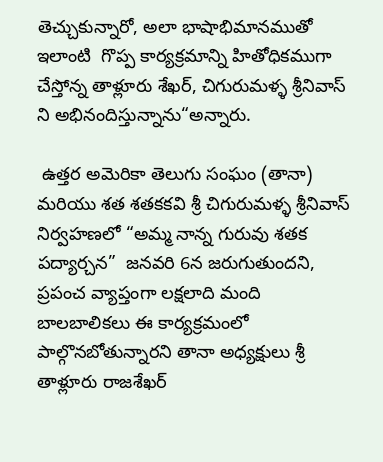తెచ్చుకున్నారో, అలా భాషాభిమానముతో  ఇలాంటి  గొప్ప కార్యక్రమాన్ని హితోధికముగా  చేస్తోన్న తాళ్లూరు శేఖర్, చిగురుమళ్ళ శ్రీనివాస్ ని అభినందిస్తున్నాను“అన్నారు.

 ఉత్తర అమెరికా తెలుగు సంఘం (తానా) మరియు శత శతకకవి శ్రీ చిగురుమళ్ళ శ్రీనివాస్  నిర్వహణలో “అమ్మ నాన్న గురువు శతక పద్యార్చన”  జనవరి 6న జరుగుతుందని,  ప్రపంచ వ్యాప్తంగా లక్షలాది మంది బాలబాలికలు ఈ కార్యక్రమంలో పాల్గొనబోతున్నారని తానా అధ్యక్షులు శ్రీ తాళ్లూరు రాజశేఖర్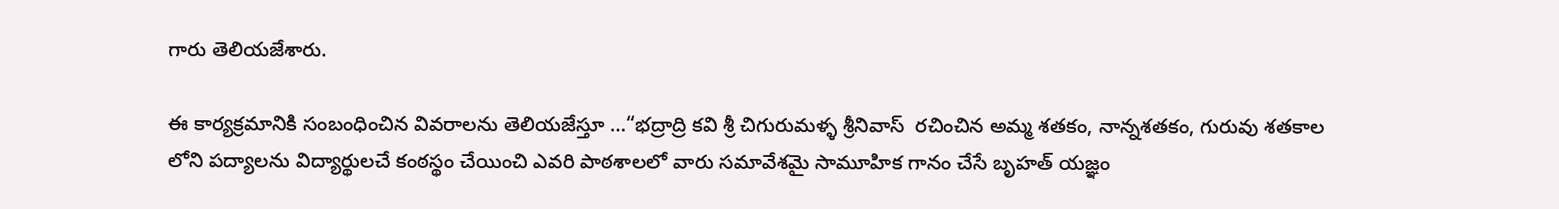గారు తెలియజేశారు.

ఈ కార్యక్రమానికి సంబంధించిన వివరాలను తెలియజేస్తూ …“భద్రాద్రి కవి శ్రీ చిగురుమళ్ళ శ్రీనివాస్  రచించిన అమ్మ శతకం, నాన్నశతకం, గురువు శతకాల లోని పద్యాలను విద్యార్థులచే కంఠస్థం చేయించి ఎవరి పాఠశాలలో వారు సమావేశమై సామూహిక గానం చేసే బృహత్ యజ్ఞం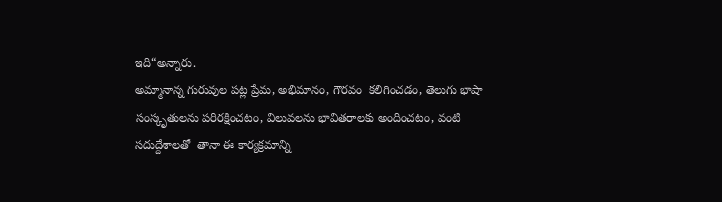ఇది“అన్నారు.
అమ్మానాన్న గురువుల పట్ల ప్రేమ, అభిమానం, గౌరవం  కలిగించడం, తెలుగు భాషా సంస్కృతులను పరిరక్షించటం, విలువలను భావితరాలకు అందించటం, వంటి సదుద్దేశాలతో  తానా ఈ కార్యక్రమాన్ని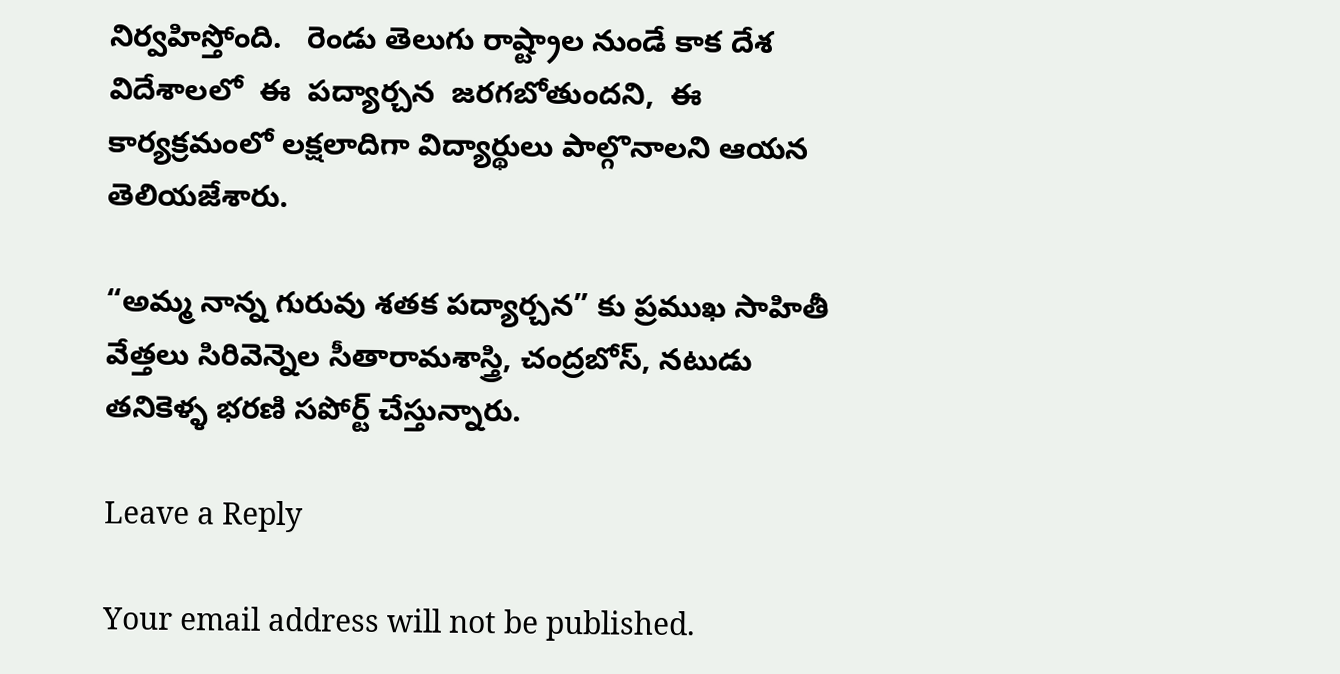నిర్వహిస్తోంది.   రెండు తెలుగు రాష్ట్రాల నుండే కాక దేశ విదేశాలలో  ఈ  పద్యార్చన  జరగబోతుందని,  ఈ కార్యక్రమంలో లక్షలాదిగా విద్యార్థులు పాల్గొనాలని ఆయన  తెలియజేశారు.

“అమ్మ నాన్న గురువు శతక పద్యార్చన” కు ప్రముఖ సాహితీ వేత్తలు సిరివెన్నెల సీతారామశాస్త్రి, చంద్రబోస్, నటుడు తనికెళ్ళ భరణి సపోర్ట్ చేస్తున్నారు.

Leave a Reply

Your email address will not be published.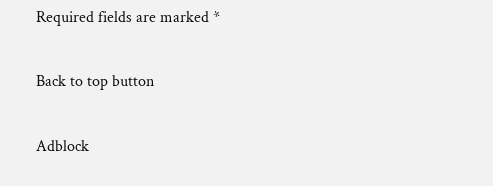Required fields are marked *

Back to top button

Adblock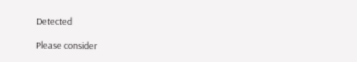Detected

Please consider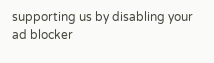supporting us by disabling your ad blocker